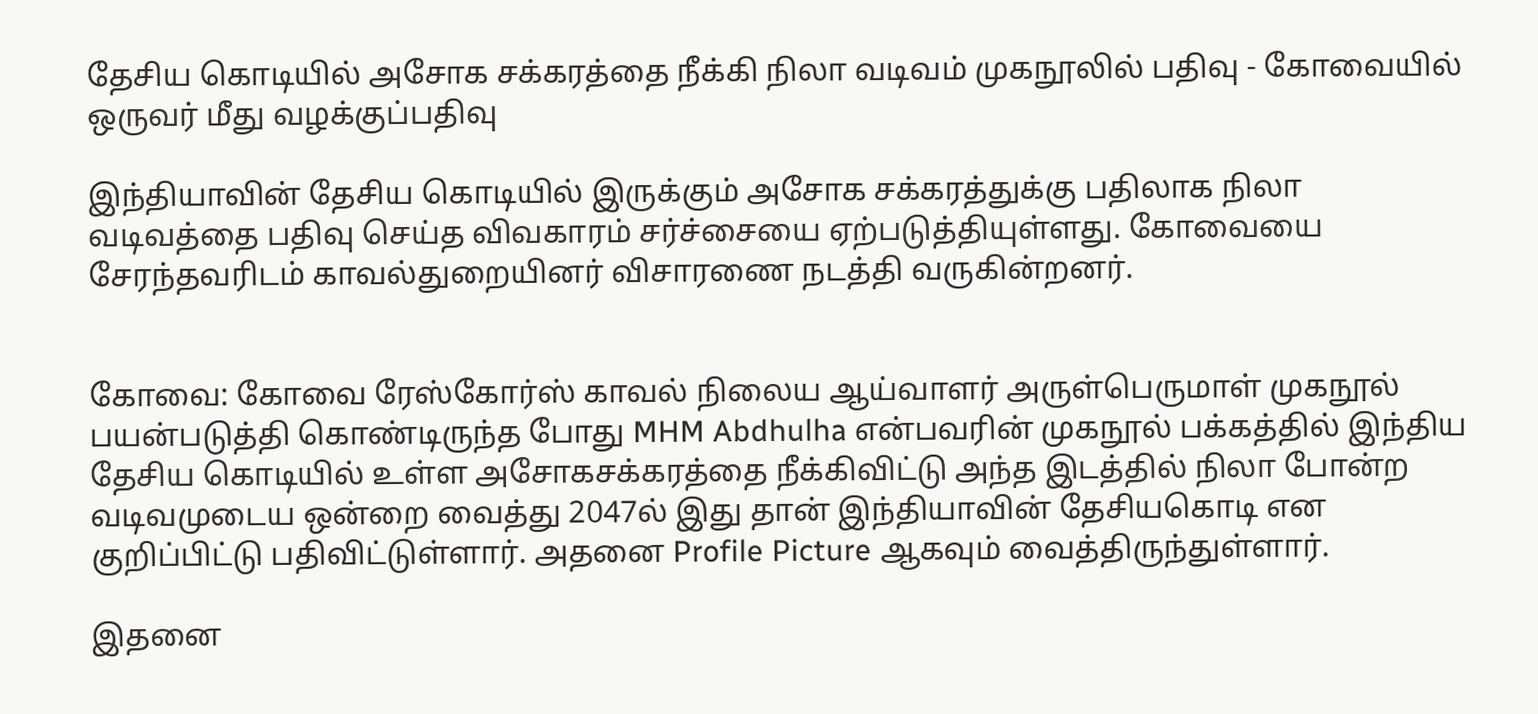தேசிய கொடியில் அசோக சக்கரத்தை நீக்கி நிலா வடிவம் முகநூலில் பதிவு - கோவையில் ஒருவர் மீது வழக்குப்பதிவு

இந்தியாவின் தேசிய கொடியில் இருக்கும் அசோக சக்கரத்துக்கு பதிலாக நிலா வடிவத்தை பதிவு செய்த விவகாரம் சர்ச்சையை ஏற்படுத்தியுள்ளது. கோவையை சேரந்தவரிடம் காவல்துறையினர் விசாரணை நடத்தி வருகின்றனர்.


கோவை: கோவை ரேஸ்கோர்ஸ் காவல் நிலைய ஆய்வாளர் அருள்பெருமாள் முகநூல் பயன்படுத்தி கொண்டிருந்த போது MHM Abdhulha என்பவரின் முகநூல் பக்கத்தில் இந்திய தேசிய கொடியில் உள்ள அசோகசக்கரத்தை நீக்கிவிட்டு அந்த இடத்தில் நிலா போன்ற வடிவமுடைய ஒன்றை வைத்து 2047ல் இது தான் இந்தியாவின் தேசியகொடி என குறிப்பிட்டு பதிவிட்டுள்ளார். அதனை Profile Picture ஆகவும் வைத்திருந்துள்ளார்.

இதனை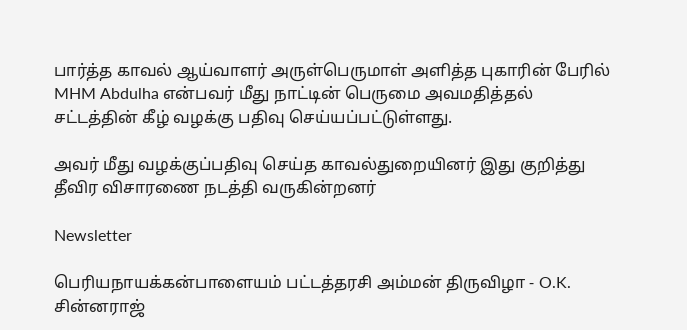பார்த்த காவல் ஆய்வாளர் அருள்பெருமாள் அளித்த புகாரின் பேரில் MHM Abdulha என்பவர் மீது நாட்டின் பெருமை அவமதித்தல் சட்டத்தின் கீழ் வழக்கு பதிவு செய்யப்பட்டுள்ளது.

அவர் மீது வழக்குப்பதிவு செய்த காவல்துறையினர் இது குறித்து தீவிர விசாரணை நடத்தி வருகின்றனர்

Newsletter

பெரியநாயக்கன்பாளையம் பட்டத்தரசி அம்மன் திருவிழா - O.K. சின்னராஜ்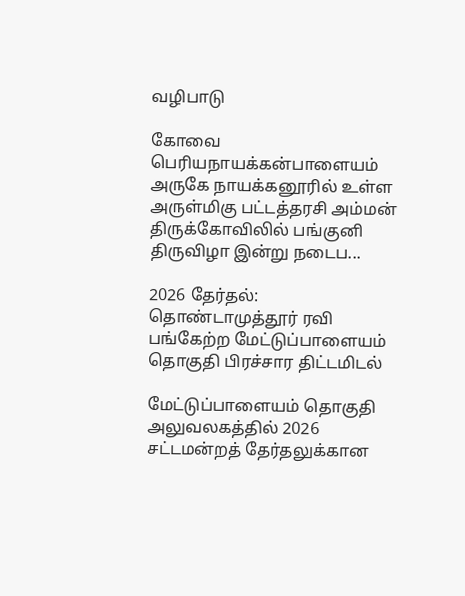வழிபாடு

கோவை பெரியநாயக்கன்பாளையம் அருகே நாயக்கனூரில் உள்ள அருள்மிகு பட்டத்தரசி அம்மன் திருக்கோவிலில் பங்குனி திருவிழா இன்று நடைப...

2026 தேர்தல்: தொண்டாமுத்தூர் ரவி பங்கேற்ற மேட்டுப்பாளையம் தொகுதி பிரச்சார திட்டமிடல்

மேட்டுப்பாளையம் தொகுதி அலுவலகத்தில் 2026 சட்டமன்றத் தேர்தலுக்கான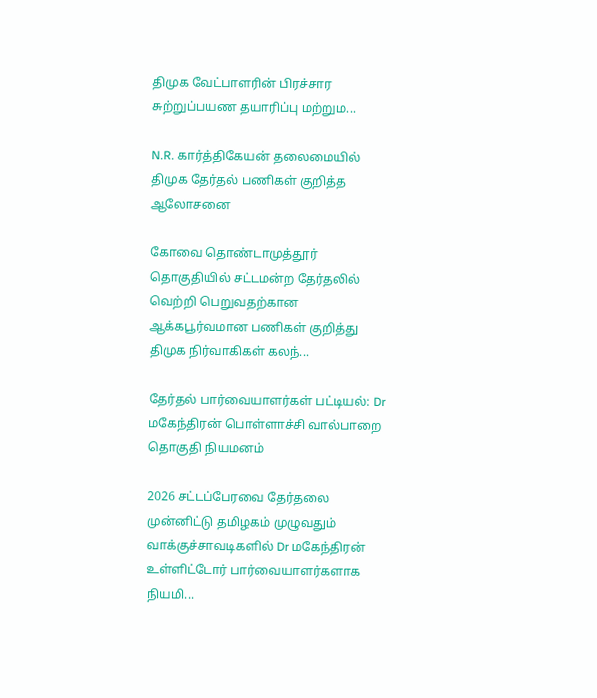திமுக வேட்பாளரின் பிரச்சார சுற்றுப்பயண தயாரிப்பு மற்றும...

N.R. கார்த்திகேயன் தலைமையில் திமுக தேர்தல் பணிகள் குறித்த ஆலோசனை

கோவை தொண்டாமுத்தூர் தொகுதியில் சட்டமன்ற தேர்தலில் வெற்றி பெறுவதற்கான ஆக்கபூர்வமான பணிகள் குறித்து திமுக நிர்வாகிகள் கலந்...

தேர்தல் பார்வையாளர்கள் பட்டியல்: Dr மகேந்திரன் பொள்ளாச்சி வால்பாறை தொகுதி நியமனம்

2026 சட்டப்பேரவை தேர்தலை முன்னிட்டு தமிழகம் முழுவதும் வாக்குச்சாவடிகளில் Dr மகேந்திரன் உள்ளிட்டோர் பார்வையாளர்களாக நியமி...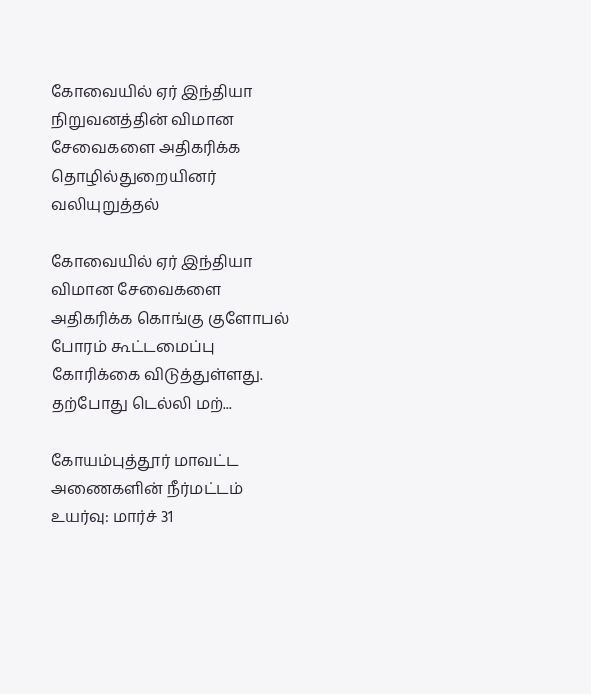கோவையில் ஏர் இந்தியா நிறுவனத்தின் விமான சேவைகளை அதிகரிக்க தொழில்துறையினர் வலியுறுத்தல்

கோவையில் ஏர் இந்தியா விமான சேவைகளை அதிகரிக்க கொங்கு குளோபல் போரம் கூட்டமைப்பு கோரிக்கை விடுத்துள்ளது. தற்போது டெல்லி மற்...

கோயம்புத்தூர் மாவட்ட அணைகளின் நீர்மட்டம் உயர்வு: மார்ச் 31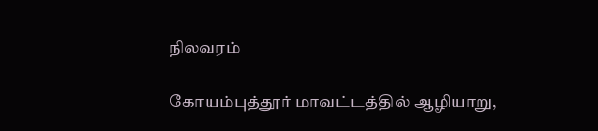நிலவரம்

கோயம்புத்தூர் மாவட்டத்தில் ஆழியாறு,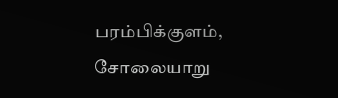பரம்பிக்குளம், சோலையாறு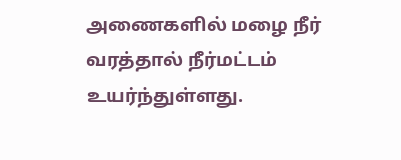அணைகளில் மழை நீர் வரத்தால் நீர்மட்டம் உயர்ந்துள்ளது.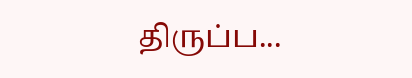திருப்ப...